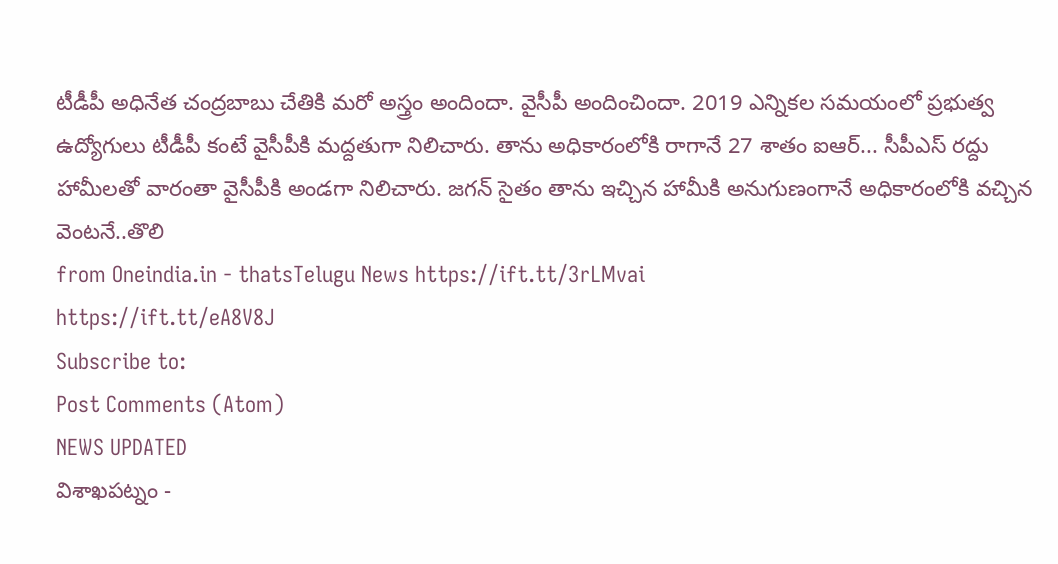టీడీపీ అధినేత చంద్రబాబు చేతికి మరో అస్త్రం అందిందా. వైసీపీ అందించిందా. 2019 ఎన్నికల సమయంలో ప్రభుత్వ ఉద్యోగులు టీడీపీ కంటే వైసీపీకి మద్దతుగా నిలిచారు. తాను అధికారంలోకి రాగానే 27 శాతం ఐఆర్... సీపీఎస్ రద్దు హామీలతో వారంతా వైసీపీకి అండగా నిలిచారు. జగన్ సైతం తాను ఇచ్చిన హామీకి అనుగుణంగానే అధికారంలోకి వచ్చిన వెంటనే..తొలి
from Oneindia.in - thatsTelugu News https://ift.tt/3rLMvai
https://ift.tt/eA8V8J
Subscribe to:
Post Comments (Atom)
NEWS UPDATED
విశాఖపట్నం -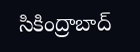సికింద్రాబాద్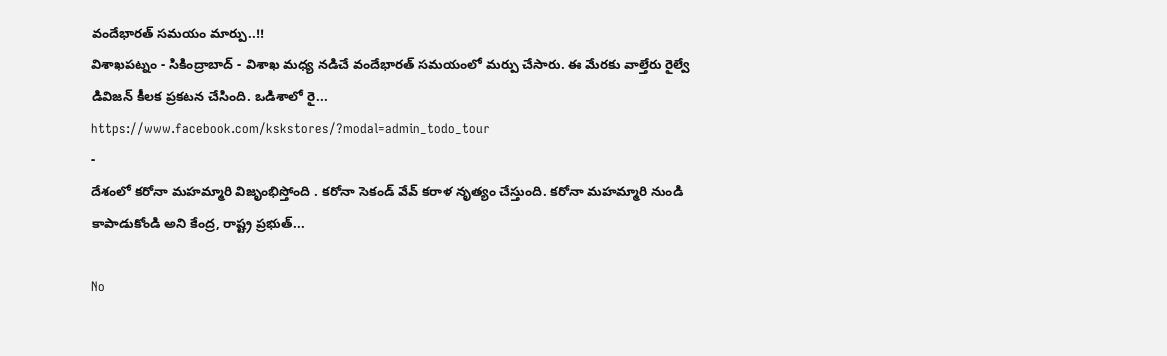వందేభారత్ సమయం మార్పు..!!
విశాఖపట్నం - సికింద్రాబాద్ - విశాఖ మధ్య నడిచే వందేభారత్ సమయంలో మర్పు చేసారు. ఈ మేరకు వాల్తేరు రైల్వే డివిజన్ కీలక ప్రకటన చేసింది. ఒడిశాలో రై...
https://www.facebook.com/kskstores/?modal=admin_todo_tour
-
దేశంలో కరోనా మహమ్మారి విజృంభిస్తోంది . కరోనా సెకండ్ వేవ్ కరాళ నృత్యం చేస్తుంది. కరోనా మహమ్మారి నుండి కాపాడుకోండి అని కేంద్ర, రాష్ట్ర ప్రభుత్...

No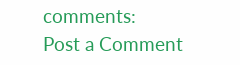comments:
Post a Comment